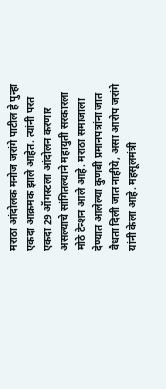मराठा आंदोलक मनोज जरांगे पाटील हे पुन्हा एकदा आक्रमक झाले आहेत. त्यांनी परत एकदा 29 ऑगस्टला आंदोलन करणार असल्याचे सांगितल्याने महायुती सरकारला मोठे टेन्शन आले आहे. मराठा समाजाला देण्यात आलेल्या कुणबी प्रमानपत्रांना जात वैधता दिली जात नाहीये, असा आरोप जरांगे यांनी केला आहे. महसूलमंत्री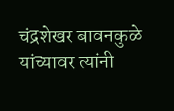चंद्रशेखर बावनकुळे यांच्यावर त्यांनी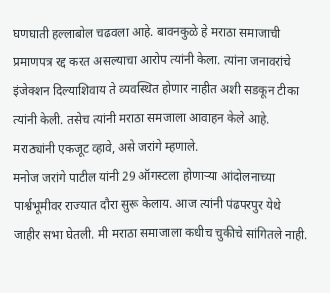घणघाती हल्लाबोल चढवला आहे. बावनकुळे हे मराठा समाजाची प्रमाणपत्र रद्द करत असल्याचा आरोप त्यांनी केला. त्यांना जनावरांचे इंजेक्शन दिल्याशिवाय ते व्यवस्थित होणार नाहीत अशी सडकून टीका त्यांनी केली. तसेच त्यांनी मराठा समजाला आवाहन केले आहे. मराठ्यांनी एकजूट व्हावे, असे जरांगे म्हणाले.
मनोज जरांगे पाटील यांनी 29 ऑगस्टला होणाऱ्या आंदोलनाच्या पार्श्वभूमीवर राज्यात दौरा सुरू केलाय. आज त्यांनी पंढपरपुर येथे जाहीर सभा घेतली. मी मराठा समाजाला कधीच चुकीचे सांगितले नाही.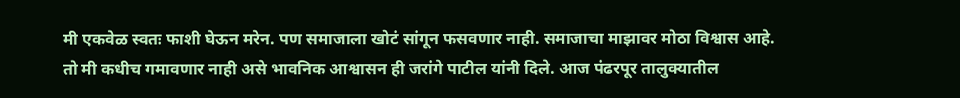मी एकवेळ स्वतः फाशी घेऊन मरेन. पण समाजाला खोटं सांगून फसवणार नाही. समाजाचा माझावर मोठा विश्वास आहे. तो मी कधीच गमावणार नाही असे भावनिक आश्वासन ही जरांगे पाटील यांनी दिले. आज पंढरपूर तालुक्यातील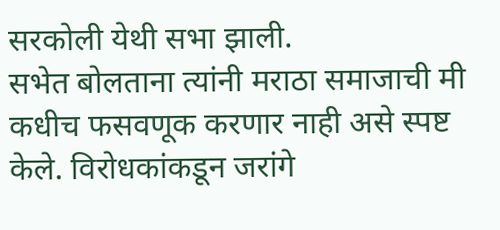सरकोली येथी सभा झाली.
सभेत बोलताना त्यांनी मराठा समाजाची मी कधीच फसवणूक करणार नाही असे स्पष्ट केले. विरोधकांकडून जरांगे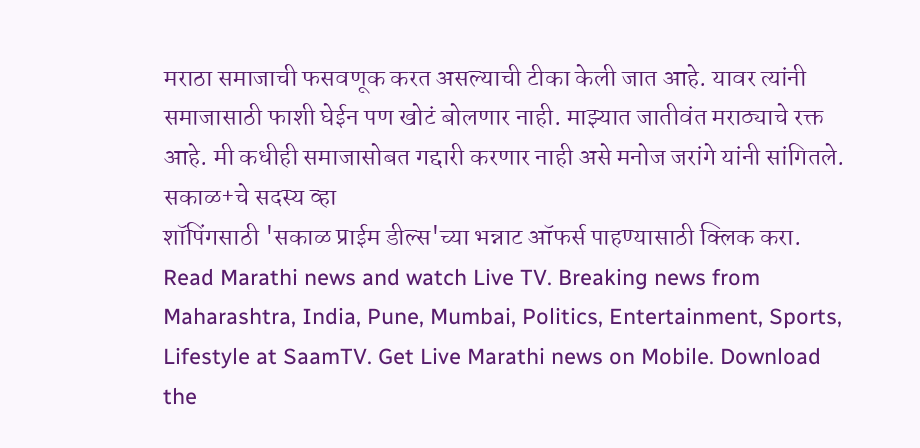मराठा समाजाची फसवणूक करत असल्याची टीका केली जात आहे. यावर त्यांनी समाजासाठी फाशी घेईन पण खोटं बोलणार नाही. माझ्यात जातीवंत मराठ्याचे रक्त आहे. मी कधीही समाजासोबत गद्दारी करणार नाही असे मनोज जरांगे यांनी सांगितले.
सकाळ+चे सदस्य व्हा
शॉपिंगसाठी 'सकाळ प्राईम डील्स'च्या भन्नाट ऑफर्स पाहण्यासाठी क्लिक करा.
Read Marathi news and watch Live TV. Breaking news from Maharashtra, India, Pune, Mumbai, Politics, Entertainment, Sports, Lifestyle at SaamTV. Get Live Marathi news on Mobile. Download the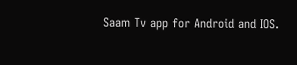Saam Tv app for Android and IOS.